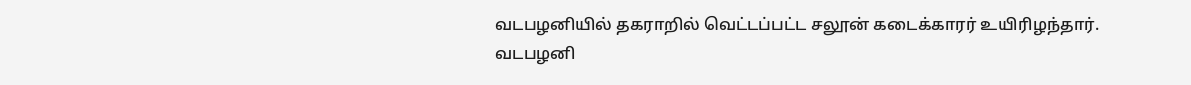வடபழனியில் தகராறில் வெட்டப்பட்ட சலூன் கடைக்காரர் உயிரிழந்தார்.
வடபழனி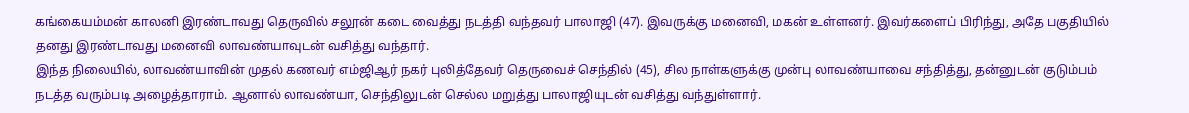கங்கையம்மன் காலனி இரண்டாவது தெருவில் சலூன் கடை வைத்து நடத்தி வந்தவர் பாலாஜி (47). இவருக்கு மனைவி, மகன் உள்ளனர். இவர்களைப் பிரிந்து, அதே பகுதியில் தனது இரண்டாவது மனைவி லாவண்யாவுடன் வசித்து வந்தார்.
இந்த நிலையில், லாவண்யாவின் முதல் கணவர் எம்ஜிஆர் நகர் புலித்தேவர் தெருவைச் செந்தில் (45), சில நாள்களுக்கு முன்பு லாவண்யாவை சந்தித்து, தன்னுடன் குடும்பம் நடத்த வரும்படி அழைத்தாராம். ஆனால் லாவண்யா, செந்திலுடன் செல்ல மறுத்து பாலாஜியுடன் வசித்து வந்துள்ளார்.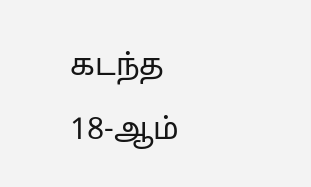கடந்த 18-ஆம்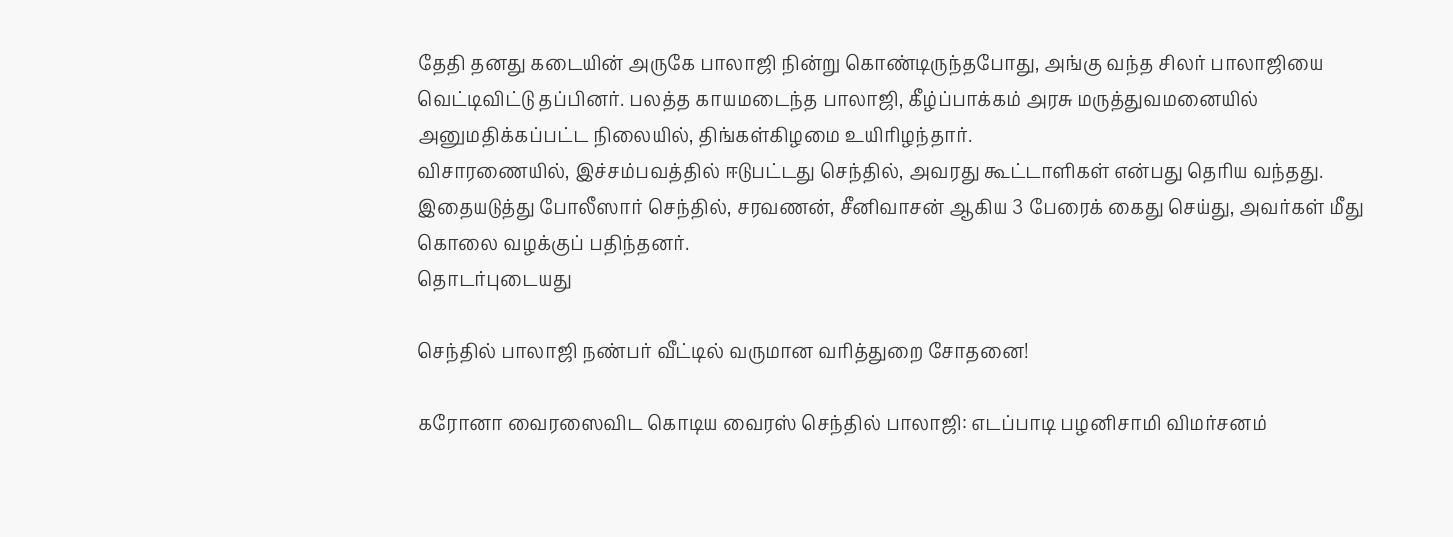தேதி தனது கடையின் அருகே பாலாஜி நின்று கொண்டிருந்தபோது, அங்கு வந்த சிலர் பாலாஜியை வெட்டிவிட்டு தப்பினர். பலத்த காயமடைந்த பாலாஜி, கீழ்ப்பாக்கம் அரசு மருத்துவமனையில் அனுமதிக்கப்பட்ட நிலையில், திங்கள்கிழமை உயிரிழந்தார்.
விசாரணையில், இச்சம்பவத்தில் ஈடுபட்டது செந்தில், அவரது கூட்டாளிகள் என்பது தெரிய வந்தது. இதையடுத்து போலீஸார் செந்தில், சரவணன், சீனிவாசன் ஆகிய 3 பேரைக் கைது செய்து, அவர்கள் மீது கொலை வழக்குப் பதிந்தனர்.
தொடர்புடையது

செந்தில் பாலாஜி நண்பர் வீட்டில் வருமான வரித்துறை சோதனை!

கரோனா வைரஸைவிட கொடிய வைரஸ் செந்தில் பாலாஜி: எடப்பாடி பழனிசாமி விமர்சனம்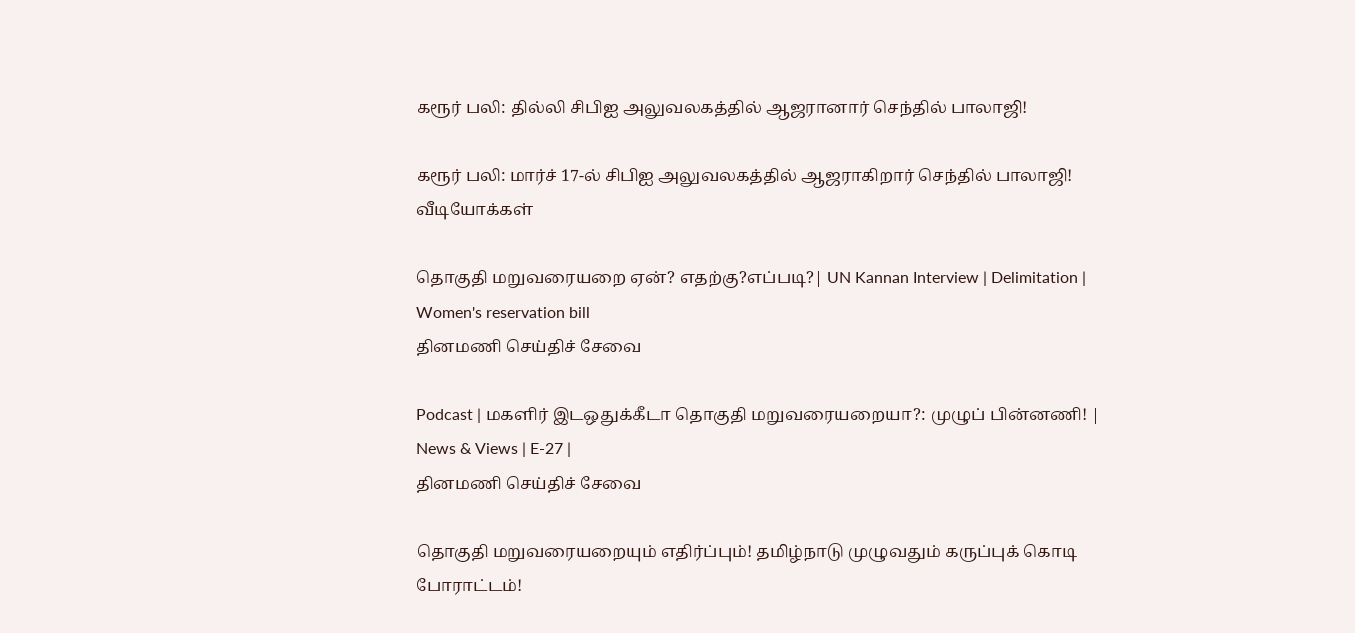கரூர் பலி: தில்லி சிபிஐ அலுவலகத்தில் ஆஜரானார் செந்தில் பாலாஜி!

கரூர் பலி: மார்ச் 17-ல் சிபிஐ அலுவலகத்தில் ஆஜராகிறார் செந்தில் பாலாஜி!
வீடியோக்கள்

தொகுதி மறுவரையறை ஏன்? எதற்கு?எப்படி?| UN Kannan Interview | Delimitation | Women's reservation bill
தினமணி செய்திச் சேவை

Podcast | மகளிர் இடஒதுக்கீடா தொகுதி மறுவரையறையா?: முழுப் பின்னணி! | News & Views | E-27 |
தினமணி செய்திச் சேவை

தொகுதி மறுவரையறையும் எதிர்ப்பும்! தமிழ்நாடு முழுவதும் கருப்புக் கொடி போராட்டம்!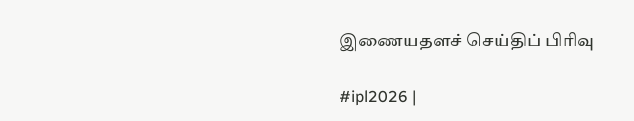இணையதளச் செய்திப் பிரிவு

#ipl2026 |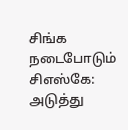சிங்க நடைபோடும் சிஎஸ்கே: அடுத்து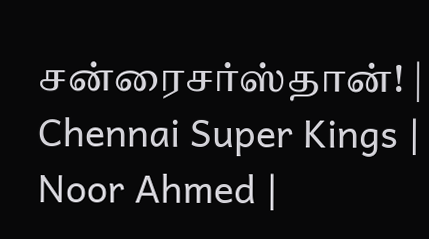சன்ரைசர்ஸ்தான்! | Chennai Super Kings | Noor Ahmed |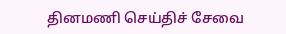தினமணி செய்திச் சேவை